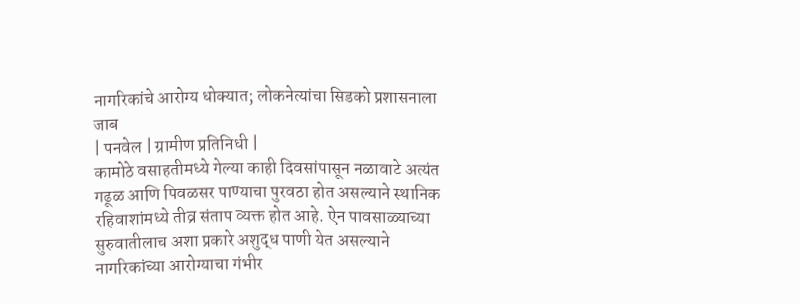नागरिकांचे आरोग्य धोक्यात; लोकनेत्यांचा सिडको प्रशासनाला जाब
| पनवेल | ग्रामीण प्रतिनिधी |
कामोठे वसाहतीमध्ये गेल्या काही दिवसांपासून नळावाटे अत्यंत गढूळ आणि पिवळसर पाण्याचा पुरवठा होत असल्याने स्थानिक रहिवाशांमध्ये तीव्र संताप व्यक्त होत आहे. ऐन पावसाळ्याच्या सुरुवातीलाच अशा प्रकारे अशुद्ध पाणी येत असल्याने नागरिकांच्या आरोग्याचा गंभीर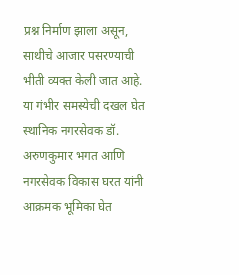प्रश्न निर्माण झाला असून, साथीचे आजार पसरण्याची भीती व्यक्त केली जात आहे. या गंभीर समस्येची दखल घेत स्थानिक नगरसेवक डॉ. अरुणकुमार भगत आणि नगरसेवक विकास घरत यांनी आक्रमक भूमिका घेत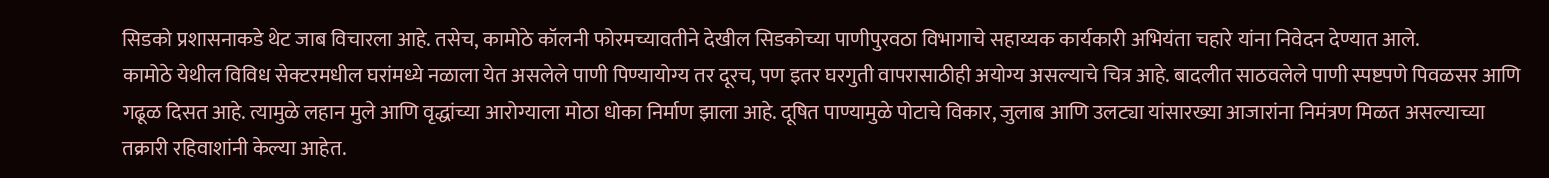सिडको प्रशासनाकडे थेट जाब विचारला आहे. तसेच, कामोठे कॉलनी फोरमच्यावतीने देखील सिडकोच्या पाणीपुरवठा विभागाचे सहाय्यक कार्यकारी अभियंता चहारे यांना निवेदन देण्यात आले.
कामोठे येथील विविध सेक्टरमधील घरांमध्ये नळाला येत असलेले पाणी पिण्यायोग्य तर दूरच, पण इतर घरगुती वापरासाठीही अयोग्य असल्याचे चित्र आहे. बादलीत साठवलेले पाणी स्पष्टपणे पिवळसर आणि गढूळ दिसत आहे. त्यामुळे लहान मुले आणि वृद्धांच्या आरोग्याला मोठा धोका निर्माण झाला आहे. दूषित पाण्यामुळे पोटाचे विकार, जुलाब आणि उलट्या यांसारख्या आजारांना निमंत्रण मिळत असल्याच्या तक्रारी रहिवाशांनी केल्या आहेत.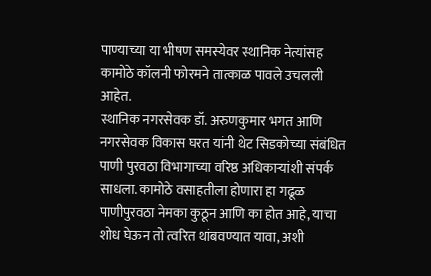पाण्याच्या या भीषण समस्येवर स्थानिक नेत्यांसह कामोठे कॉलनी फोरमने तात्काळ पावले उचलली आहेत.
स्थानिक नगरसेवक डॉ. अरुणकुमार भगत आणि नगरसेवक विकास घरत यांनी थेट सिडकोच्या संबंधित पाणी पुरवठा विभागाच्या वरिष्ठ अधिकाऱ्यांशी संपर्क साधला. कामोठे वसाहतीला होणारा हा गढूळ पाणीपुरवठा नेमका कुठून आणि का होत आहे, याचा शोध घेऊन तो त्वरित थांबवण्यात यावा, अशी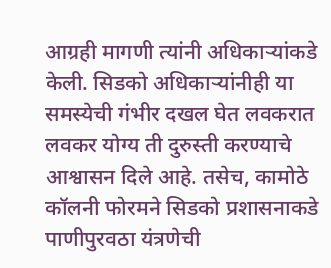आग्रही मागणी त्यांनी अधिकाऱ्यांकडे केली. सिडको अधिकाऱ्यांनीही या समस्येची गंभीर दखल घेत लवकरात लवकर योग्य ती दुरुस्ती करण्याचे आश्वासन दिले आहे. तसेच, कामोठे कॉलनी फोरमने सिडको प्रशासनाकडे पाणीपुरवठा यंत्रणेची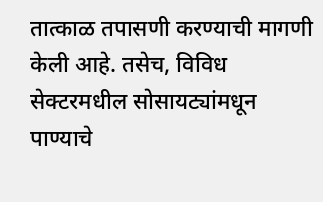तात्काळ तपासणी करण्याची मागणी केली आहे. तसेच, विविध सेक्टरमधील सोसायट्यांमधून पाण्याचे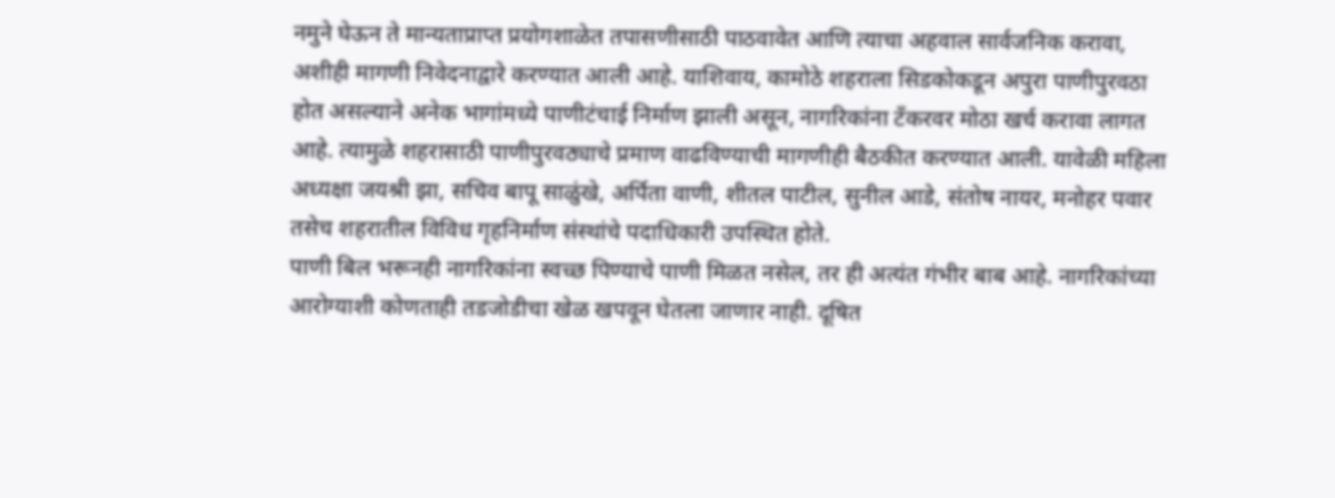नमुने घेऊन ते मान्यताप्राप्त प्रयोगशाळेत तपासणीसाठी पाठवावेत आणि त्याचा अहवाल सार्वजनिक करावा, अशीही मागणी निवेदनाद्वारे करण्यात आली आहे. याशिवाय, कामोठे शहराला सिडकोकडून अपुरा पाणीपुरवठा होत असल्याने अनेक भागांमध्ये पाणीटंचाई निर्माण झाली असून, नागरिकांना टँकरवर मोठा खर्च करावा लागत आहे. त्यामुळे शहरासाठी पाणीपुरवठ्याचे प्रमाण वाढविण्याची मागणीही बैठकीत करण्यात आली. यावेळी महिला अध्यक्षा जयश्री झा, सचिव बापू साळुंखे, अर्पिता वाणी, शीतल पाटील, सुनील आडे, संतोष नायर, मनोहर पवार तसेच शहरातील विविध गृहनिर्माण संस्थांचे पदाधिकारी उपस्थित होते.
पाणी बिल भरूनही नागरिकांना स्वच्छ पिण्याचे पाणी मिळत नसेल, तर ही अत्यंत गंभीर बाब आहे. नागरिकांच्या आरोग्याशी कोणताही तडजोडीचा खेळ खपवून घेतला जाणार नाही. दूषित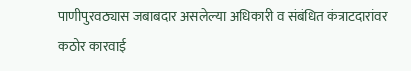पाणीपुरवठ्यास जबाबदार असलेल्या अधिकारी व संबंधित कंत्राटदारांवर कठोर कारवाई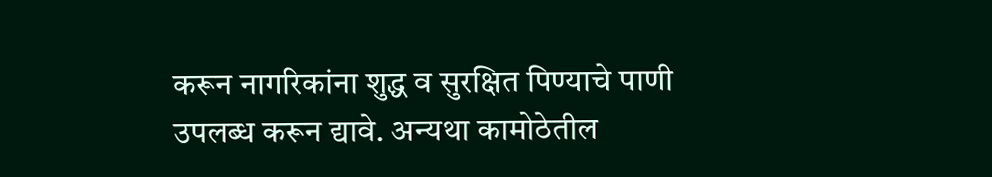करून नागरिकांना शुद्ध व सुरक्षित पिण्याचे पाणी उपलब्ध करून द्यावे. अन्यथा कामोठेतील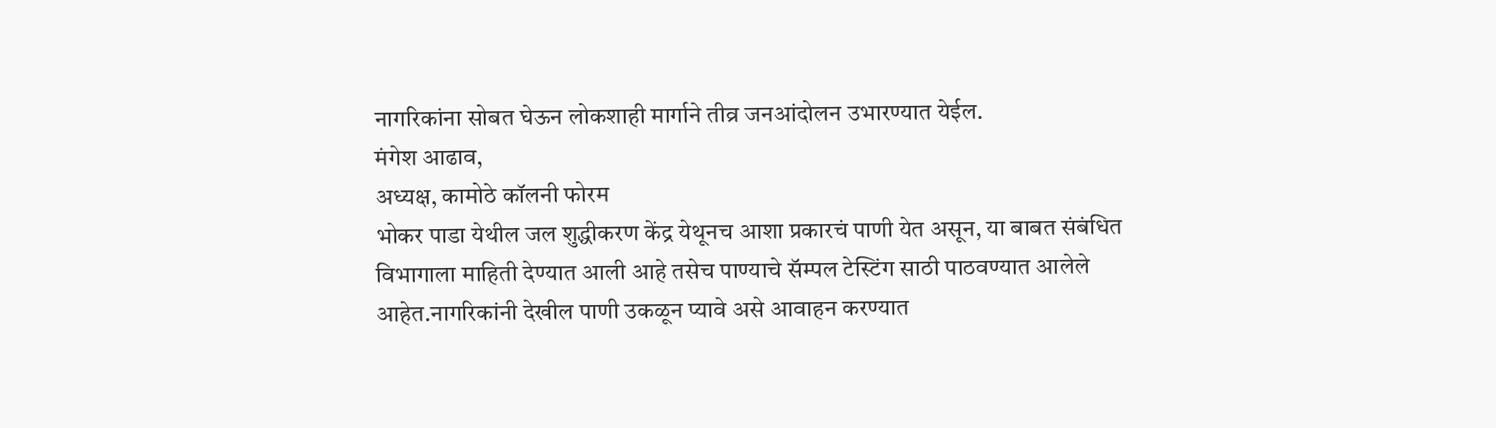नागरिकांना सोबत घेऊन लोकशाही मार्गाने तीव्र जनआंदोलन उभारण्यात येईल.
मंगेश आढाव,
अध्यक्ष, कामोठे कॉलनी फोरम
भोकर पाडा येथील जल शुद्धीकरण केंद्र येथूनच आशा प्रकारचं पाणी येत असून, या बाबत संबंधित विभागाला माहिती देण्यात आली आहे तसेच पाण्याचे सॅम्पल टेस्टिंग साठी पाठवण्यात आलेले आहेत.नागरिकांनी देखील पाणी उकळून प्यावे असे आवाहन करण्यात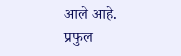आले आहे.
प्रफुल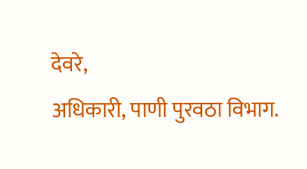देवरे,
अधिकारी, पाणी पुरवठा विभाग.